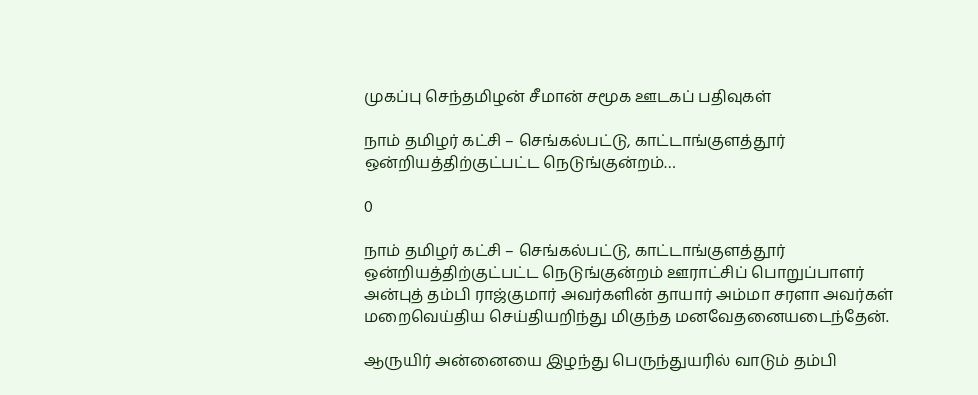முகப்பு செந்தமிழன் சீமான் சமூக ஊடகப் பதிவுகள்

நாம் தமிழர் கட்சி – செங்கல்பட்டு, காட்டாங்குளத்தூர் ஒன்றியத்திற்குட்பட்ட நெடுங்குன்றம்…

0

நாம் தமிழர் கட்சி – செங்கல்பட்டு, காட்டாங்குளத்தூர் ஒன்றியத்திற்குட்பட்ட நெடுங்குன்றம் ஊராட்சிப் பொறுப்பாளர் அன்புத் தம்பி ராஜ்குமார் அவர்களின் தாயார் அம்மா சரளா அவர்கள் மறைவெய்திய செய்தியறிந்து மிகுந்த மனவேதனையடைந்தேன்.

ஆருயிர் அன்னையை இழந்து பெருந்துயரில் வாடும் தம்பி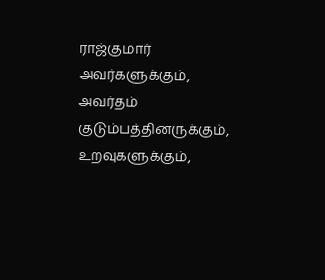ராஜ்குமார் அவர்களுக்கும், அவர்தம் குடும்பத்தினருக்கும், உறவுகளுக்கும்,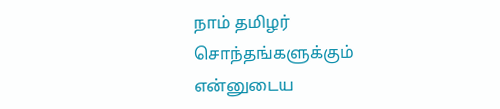நாம் தமிழர் சொந்தங்களுக்கும் என்னுடைய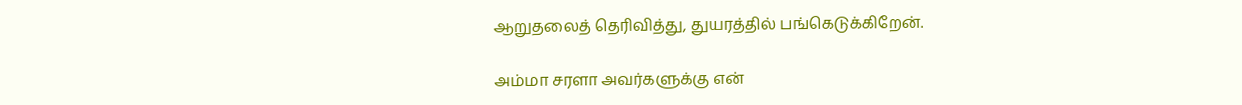ஆறுதலைத் தெரிவித்து, துயரத்தில் பங்கெடுக்கிறேன்.

அம்மா சரளா அவர்களுக்கு என்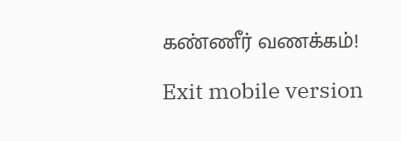கண்ணீர் வணக்கம்!

Exit mobile version